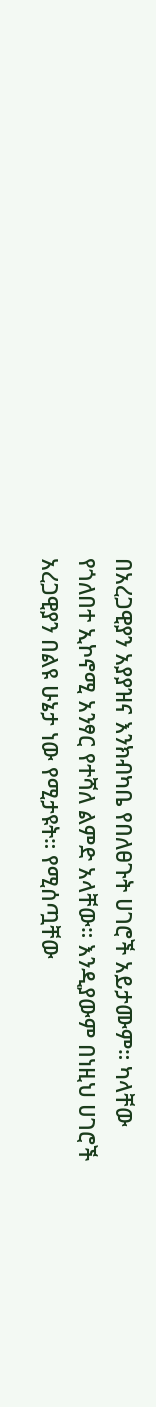በአረጋዊያን አያያዝና እንክብካቤ የበለፀጉት ሀገሮች አይታሙም። ካላቸው የጎለበተ ኢኮኖሚ አንፃር የተሻለ ልምድ አላቸው። እንዲያውም በነዚህ ሀገሮች አረጋዊያን በልዩ ሁኔታ ነው የሚታዩት። የሚሰጧቸው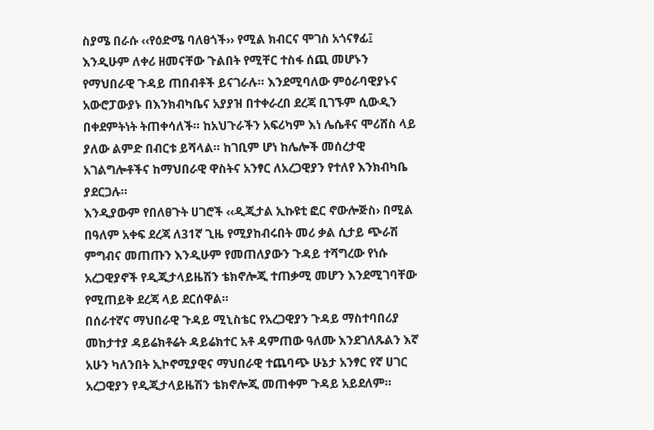ስያሜ በራሱ ‹‹የዕድሜ ባለፀጎች›› የሚል ክብርና ሞገስ አጎናፃፊ፤ እንዲሁም ለቀሪ ዘመናቸው ጉልበት የሚቸር ተስፋ ሰጪ መሆኑን የማህበራዊ ጉዳይ ጠበብቶች ይናገራሉ። እንደሚባለው ምዕራባዊያኑና አውሮፓውያኑ በእንክብካቤና አያያዝ በተቀራረበ ደረጃ ቢገኙም ሲውዲን በቀደምትነት ትጠቀሳለች። ከአህጉራችን አፍሪካም እነ ሌሴቶና ሞሪሸስ ላይ ያለው ልምድ በብርቱ ይሻላል። ከገቢም ሆነ ከሌሎች መሰረታዊ አገልግሎቶችና ከማህበራዊ ዋስትና አንፃር ለአረጋዊያን የተለየ እንክብካቤ ያደርጋሉ።
እንዲያውም የበለፀጉት ሀገሮች ‹‹ዲጂታል ኢኩዩቲ ፎር ኖውሎጅስ› በሚል በዓለም አቀፍ ደረጃ ለ31ኛ ጊዜ የሚያከብሩበት መሪ ቃል ሲታይ ጭራሽ ምግብና መጠጡን እንዲሁም የመጠለያውን ጉዳይ ተሻግረው የነሱ አረጋዊያኖች የዲጂታላይዜሽን ቴክኖሎጂ ተጠቃሚ መሆን እንደሚገባቸው የሚጠይቅ ደረጃ ላይ ደርሰዋል።
በሰራተኛና ማህበራዊ ጉዳይ ሚኒስቴር የአረጋዊያን ጉዳይ ማስተባበሪያ መከታተያ ዳይሬክቶሬት ዳይሬክተር አቶ ዳምጠው ዓለሙ እንደገለጹልን እኛ አሁን ካለንበት ኢኮኖሚያዊና ማህበራዊ ተጨባጭ ሁኔታ አንፃር የኛ ሀገር አረጋዊያን የዲጂታላይዜሽን ቴክኖሎጂ መጠቀም ጉዳይ አይደለም።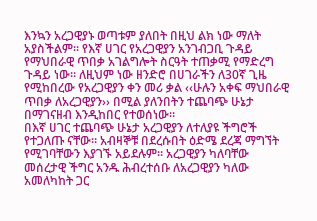እንኳን አረጋዊያኑ ወጣቱም ያለበት በዚህ ልክ ነው ማለት አያስችልም። የእኛ ሀገር የአረጋዊያን አንገብጋቢ ጉዳይ የማህበራዊ ጥበቃ አገልግሎት ስርዓት ተጠቃሚ የማድረግ ጉዳይ ነው። ለዚህም ነው ዘንድሮ በሀገራችን ለ30ኛ ጊዜ የሚከበረው የአረጋዊያን ቀን መሪ ቃል ‹‹ሁሉን አቀፍ ማህበራዊ ጥበቃ ለአረጋዊያን›› በሚል ያለንበትን ተጨባጭ ሁኔታ በማገናዘብ እንዲከበር የተወሰነው።
በእኛ ሀገር ተጨባጭ ሁኔታ አረጋዊያን ለተለያዩ ችግሮች የተጋለጡ ናቸው። አብዛኞቹ በደረሱበት ዕድሜ ደረጃ ማግኘት የሚገባቸውን እያገኙ አይደሉም። አረጋዊያን ካለባቸው መሰረታዊ ችግር አንዱ ሕብረተሰቡ ለአረጋዊያን ካለው አመለካከት ጋር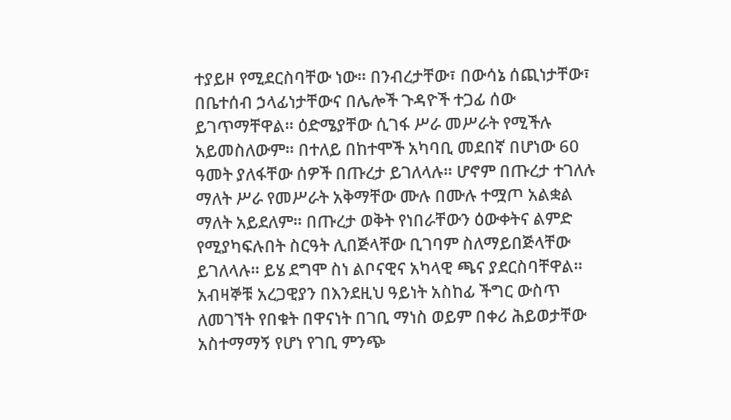ተያይዞ የሚደርስባቸው ነው። በንብረታቸው፣ በውሳኔ ሰጪነታቸው፣ በቤተሰብ ኃላፊነታቸውና በሌሎች ጉዳዮች ተጋፊ ሰው ይገጥማቸዋል። ዕድሜያቸው ሲገፋ ሥራ መሥራት የሚችሉ አይመስለውም። በተለይ በከተሞች አካባቢ መደበኛ በሆነው 60 ዓመት ያለፋቸው ሰዎች በጡረታ ይገለላሉ። ሆኖም በጡረታ ተገለሉ ማለት ሥራ የመሥራት አቅማቸው ሙሉ በሙሉ ተሟጦ አልቋል ማለት አይደለም። በጡረታ ወቅት የነበራቸውን ዕውቀትና ልምድ የሚያካፍሉበት ስርዓት ሊበጅላቸው ቢገባም ስለማይበጅላቸው ይገለላሉ። ይሄ ደግሞ ስነ ልቦናዊና አካላዊ ጫና ያደርስባቸዋል። አብዛኞቹ አረጋዊያን በእንደዚህ ዓይነት አስከፊ ችግር ውስጥ ለመገኘት የበቁት በዋናነት በገቢ ማነስ ወይም በቀሪ ሕይወታቸው አስተማማኝ የሆነ የገቢ ምንጭ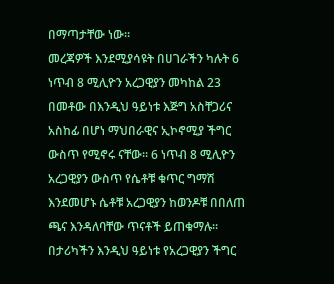በማጣታቸው ነው።
መረጃዎች እንደሚያሳዩት በሀገራችን ካሉት 6 ነጥብ 8 ሚሊዮን አረጋዊያን መካከል 23 በመቶው በእንዲህ ዓይነቱ እጅግ አስቸጋሪና አስከፊ በሆነ ማህበራዊና ኢኮኖሚያ ችግር ውስጥ የሚኖሩ ናቸው። 6 ነጥብ 8 ሚሊዮን አረጋዊያን ውስጥ የሴቶቹ ቁጥር ግማሽ እንደመሆኑ ሴቶቹ አረጋዊያን ከወንዶቹ በበለጠ ጫና እንዳለባቸው ጥናቶች ይጠቁማሉ። በታሪካችን እንዲህ ዓይነቱ የአረጋዊያን ችግር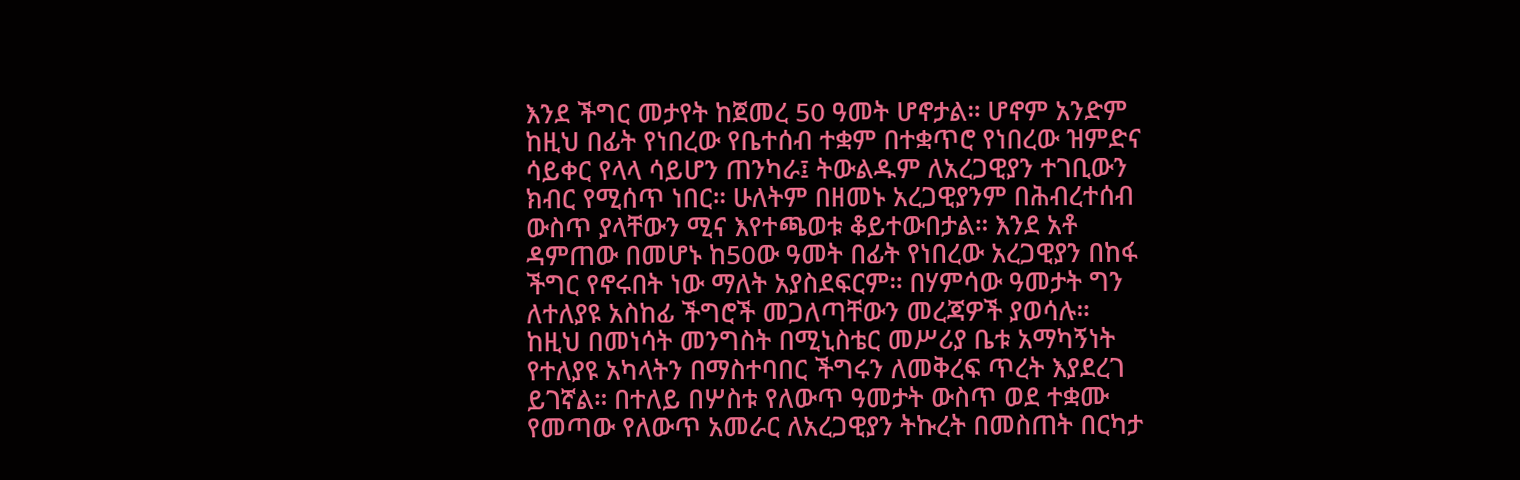እንደ ችግር መታየት ከጀመረ 50 ዓመት ሆኖታል። ሆኖም አንድም ከዚህ በፊት የነበረው የቤተሰብ ተቋም በተቋጥሮ የነበረው ዝምድና ሳይቀር የላላ ሳይሆን ጠንካራ፤ ትውልዱም ለአረጋዊያን ተገቢውን ክብር የሚሰጥ ነበር። ሁለትም በዘመኑ አረጋዊያንም በሕብረተሰብ ውስጥ ያላቸውን ሚና እየተጫወቱ ቆይተውበታል። እንደ አቶ ዳምጠው በመሆኑ ከ50ው ዓመት በፊት የነበረው አረጋዊያን በከፋ ችግር የኖሩበት ነው ማለት አያስደፍርም። በሃምሳው ዓመታት ግን ለተለያዩ አስከፊ ችግሮች መጋለጣቸውን መረጃዎች ያወሳሉ።
ከዚህ በመነሳት መንግስት በሚኒስቴር መሥሪያ ቤቱ አማካኝነት የተለያዩ አካላትን በማስተባበር ችግሩን ለመቅረፍ ጥረት እያደረገ ይገኛል። በተለይ በሦስቱ የለውጥ ዓመታት ውስጥ ወደ ተቋሙ የመጣው የለውጥ አመራር ለአረጋዊያን ትኩረት በመስጠት በርካታ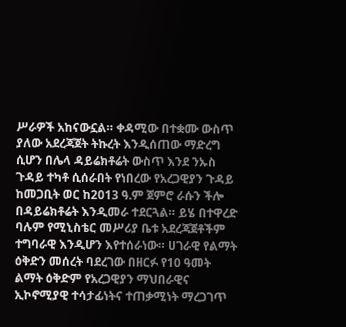ሥራዎች አከናውኗል። ቀዳሚው በተቋሙ ውስጥ ያለው አደረጃጀት ትኩረት እንዲሰጠው ማድረግ ሲሆን በሌላ ዳይሬክቶሬት ውስጥ እንደ ንኡስ ጉዳይ ተካቶ ሲሰራበት የነበረው የአረጋዊያን ጉዳይ ከመጋቢት ወር ከ2013 ዓ.ም ጀምሮ ራሱን ችሎ በዳይሬክቶሬት እንዲመራ ተደርጓል። ይሄ በተዋረድ ባሉም የሚኒስቴር መሥሪያ ቤቱ አደረጃጀቶችም ተግባራዊ እንዲሆን እየተሰራነው። ሀገራዊ የልማት ዕቅድን መሰረት ባደረገው በዘርፉ የ10 ዓመት ልማት ዕቅድም የአረጋዊያን ማህበራዊና ኢኮኖሚያዊ ተሳታፊነትና ተጠቃሚነት ማረጋገጥ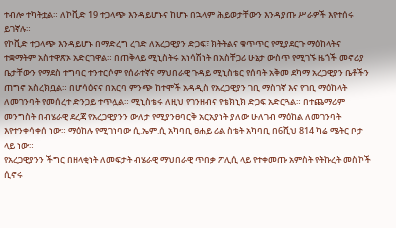ተብሎ ተካትቷል። ለኮቪድ 19 ተጋላጭ እንዳይሆኑና ከሆኑ በኋላም ሕይወታቸውን እንዳያጡ ሥራዎች እየተሰሩ ይገኛሉ።
የኮቪድ ተጋላጭ እንዳይሆኑ በማድረግ ረገድ ለአረጋዊያን ድጋፍ፣ ክትትልና ቁጥጥር የሚያደርጉ ማዕከላትና ተቋማትም አስተዋጽኦ አድርገዋል። በጠቅላይ ሚኒስትሩ አነሳሽነት በአስቸጋሪ ሁኔታ ውስጥ የሚገኙ ዜጎች መኖሪያ ቤታቸውን የማደስ ተግባር ተንተርሶም የሰራተኛና ማህበራዊ ጉዳይ ሚኒስቴር የሰባት አቅመ ደካማ አረጋዊያን ቤቶችን ጠግኖ አስረክቧል። በሆሳዕናና በአርባ ምንጭ ከተሞች አዳዲስ የአረጋዊያን ገቢ ማስገኛ እና የገቢ ማዕከላት ለመገንባት የመሰረተ ድንጋይ ተጥሏል። ሚኒስቴሩ ለዚህ የገንዘብና የቴክኒክ ድጋፍ አድርጓል። በተጨማሪም መንግስት በብሄራዊ ደረጃ የአረጋዊያንን ውለታ የሚያንፀባርቅ አርአያነት ያለው ሁለገብ ማዕከል ለመገንባት እየተንቀሳቀሰ ነው። ማዕከሉ የሚገነባው ሲ.ኤም.ሲ አካባቢ ፀሐይ ሪል ስቴት አካባቢ በ6ሺህ 814 ካሬ ሜትር ቦታ ላይ ነው።
የአረጋዊያንን ችግር በዘላቂነት ለመፍታት ብሄራዊ ማህበራዊ ጥበቃ ፖሊሲ ላይ የተቀመጡ አምስት የትኩረት መስኮች ሲኖሩ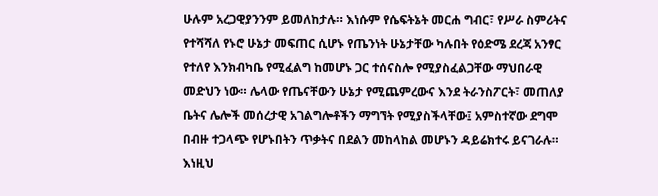ሁሉም አረጋዊያንንም ይመለከታሉ። እነሱም የሴፍትኔት መርሐ ግብር፣ የሥራ ስምሪትና የተሻሻለ የኑሮ ሁኔታ መፍጠር ሲሆኑ የጤንነት ሁኔታቸው ካሉበት የዕድሜ ደረጃ አንፃር የተለየ እንክብካቤ የሚፈልግ ከመሆኑ ጋር ተሰናስሎ የሚያስፈልጋቸው ማህበራዊ መድህን ነው። ሌላው የጤናቸውን ሁኔታ የሚጨምረውና እንደ ትራንስፖርት፣ መጠለያ ቤትና ሌሎች መሰረታዊ አገልግሎቶችን ማግኘት የሚያስችላቸው፤ አምስተኛው ደግሞ በብዙ ተጋላጭ የሆኑበትን ጥቃትና በደልን መከላከል መሆኑን ዳይሬክተሩ ይናገራሉ። እነዚህ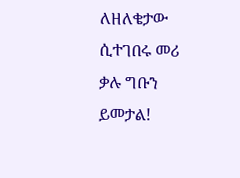ለዘለቄታው ሲተገበሩ መሪ ቃሉ ግቡን ይመታል!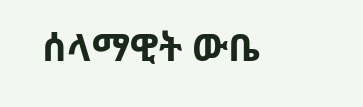ሰላማዊት ውቤ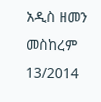አዲስ ዘመን መስከረም 13/2014